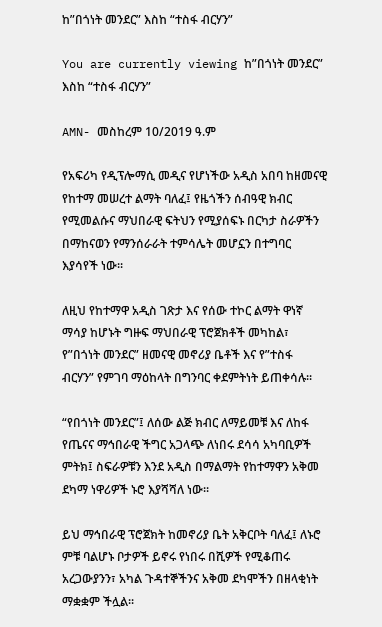ከ”በጎነት መንደር” እስከ “ተስፋ ብርሃን”

You are currently viewing ከ”በጎነት መንደር” እስከ “ተስፋ ብርሃን”

AMN- መስከረም 10/2019 ዓ.ም

የአፍሪካ የዲፕሎማሲ መዲና የሆነችው አዲስ አበባ ከዘመናዊ የከተማ መሠረተ ልማት ባለፈ፤ የዜጎችን ሰብዓዊ ክብር የሚመልሱና ማህበራዊ ፍትህን የሚያሰፍኑ በርካታ ስራዎችን በማከናወን የማንሰራራት ተምሳሌት መሆኗን በተግባር እያሳየች ነው፡፡

ለዚህ የከተማዋ አዲስ ገጽታ እና የሰው ተኮር ልማት ዋነኛ ማሳያ ከሆኑት ግዙፍ ማህበራዊ ፕሮጀክቶች መካከል፣ የ”በጎነት መንደር” ዘመናዊ መኖሪያ ቤቶች እና የ”ተስፋ ብርሃን” የምገባ ማዕከላት በግንባር ቀደምትነት ይጠቀሳሉ፡፡

“የበጎነት መንደር”፤ ለሰው ልጅ ክብር ለማይመቹ እና ለከፋ የጤናና ማኅበራዊ ችግር አጋላጭ ለነበሩ ደሳሳ አካባቢዎች ምትክ፤ ስፍራዎቹን እንደ አዲስ በማልማት የከተማዋን አቅመ ደካማ ነዋሪዎች ኑሮ እያሻሻለ ነው፡፡

ይህ ማኅበራዊ ፕሮጀክት ከመኖሪያ ቤት አቅርቦት ባለፈ፤ ለኑሮ ምቹ ባልሆኑ ቦታዎች ይኖሩ የነበሩ በሺዎች የሚቆጠሩ አረጋውያንን፣ አካል ጉዳተኞችንና አቅመ ደካሞችን በዘላቂነት ማቋቋም ችሏል፡፡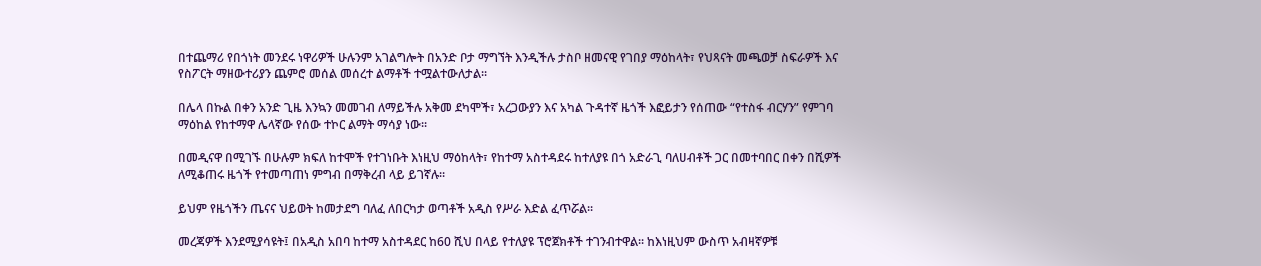በተጨማሪ የበጎነት መንደሩ ነዋሪዎች ሁሉንም አገልግሎት በአንድ ቦታ ማግኘት እንዲችሉ ታስቦ ዘመናዊ የገበያ ማዕከላት፣ የህጻናት መጫወቻ ስፍራዎች እና የስፖርት ማዘውተሪያን ጨምሮ መሰል መሰረተ ልማቶች ተሟልተውለታል፡፡

በሌላ በኩል በቀን አንድ ጊዜ እንኳን መመገብ ለማይችሉ አቅመ ደካሞች፣ አረጋውያን እና አካል ጉዳተኛ ዜጎች እፎይታን የሰጠው “የተስፋ ብርሃን” የምገባ ማዕከል የከተማዋ ሌላኛው የሰው ተኮር ልማት ማሳያ ነው፡፡

በመዲናዋ በሚገኙ በሁሉም ክፍለ ከተሞች የተገነቡት እነዚህ ማዕከላት፣ የከተማ አስተዳደሩ ከተለያዩ በጎ አድራጊ ባለሀብቶች ጋር በመተባበር በቀን በሺዎች ለሚቆጠሩ ዜጎች የተመጣጠነ ምግብ በማቅረብ ላይ ይገኛሉ።

ይህም የዜጎችን ጤናና ህይወት ከመታደግ ባለፈ ለበርካታ ወጣቶች አዲስ የሥራ እድል ፈጥሯል፡፡

መረጃዎች እንደሚያሳዩት፤ በአዲስ አበባ ከተማ አስተዳደር ከ60 ሺህ በላይ የተለያዩ ፕሮጀክቶች ተገንብተዋል፡፡ ከእነዚህም ውስጥ አብዛኛዎቹ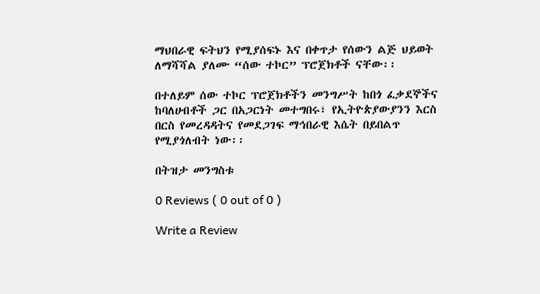ማህበራዊ ፍትህን የሚያሰፍኑ እና በቀጥታ የሰውን ልጅ ህይወት ለማሻሻል ያለሙ “ሰው ተኮር” ፕሮጀክቶች ናቸው፡፡

በተለይም ሰው ተኮር ፕሮጀክቶችን መንግሥት ከበጎ ፈቃደኞችና ከባለሀብቶች ጋር በአጋርነት መተግበሩ፣ የኢትዮጵያውያንን እርስ በርስ የመረዳዳትና የመደጋገፍ ማኅበራዊ እሴት በይበልጥ የሚያጎለብት ነው፡፡

በትዝታ መንግስቱ

0 Reviews ( 0 out of 0 )

Write a Review